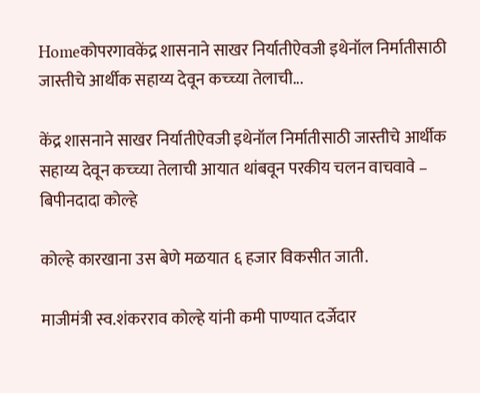Homeकोपरगावकेंद्र शासनाने साखर निर्यातीऐवजी इथेनॉल निर्मातीसाठी जास्तीचे आर्थीक सहाय्य देवून कच्च्या तेलाची...

केंद्र शासनाने साखर निर्यातीऐवजी इथेनॉल निर्मातीसाठी जास्तीचे आर्थीक सहाय्य देवून कच्च्या तेलाची आयात थांबवून परकीय चलन वाचवावे – बिपीनदादा कोल्हे

कोल्हे कारखाना उस बेणे मळयात ६ हजार विकसीत जाती.

माजीमंत्री स्व.शंकरराव कोल्हे यांनी कमी पाण्यात दर्जेदार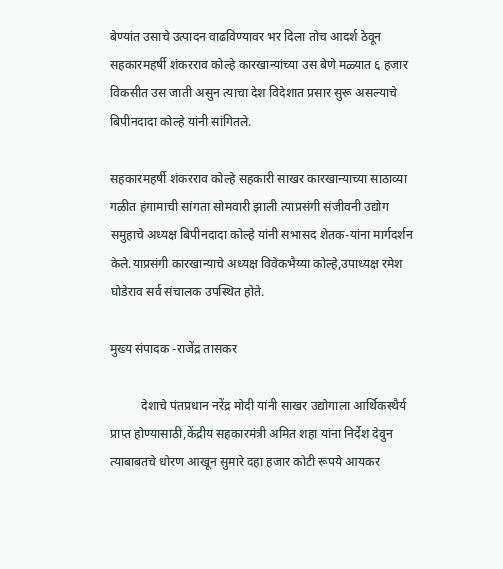बेण्यांत उसाचे उत्पादन वाढविण्यावर भर दिला तोच आदर्श ठेवून सहकारमहर्षी शंकरराव कोल्हे कारखान्यांच्या उस बेणे मळ्यात ६ हजार विकसीत उस जाती असुन त्याचा देश विदेशात प्रसार सुरू असल्याचे बिपीनदादा कोल्हे यांनी सांगितले.

सहकारमहर्षी शंकरराव कोल्हे सहकारी साखर कारखान्याच्या साठाव्या गळीत हंगामाची सांगता सोमवारी झाली त्याप्रसंगी संजीवनी उद्योग समुहाचे अध्यक्ष बिपीनदादा कोल्हे यांनी सभासद शेतक-यांना मार्गदर्शन केले.याप्रसंगी कारखान्याचे अध्यक्ष विवेकभैय्या कोल्हे,उपाध्यक्ष रमेश घोडेराव सर्व संचालक उपस्थित होते.

मुख्य संपादक -राजेंद्र तासकर

          देशाचे पंतप्रधान नरेंद्र मोदी यांनी साखर उद्योगाला आर्थिकस्थैर्य प्राप्त होण्यासाठी,केंद्रीय सहकारमंत्री अमित शहा यांना निर्देश देवुन त्याबाबतचे धोरण आखून सुमारे दहा हजार कोटी रूपये आयकर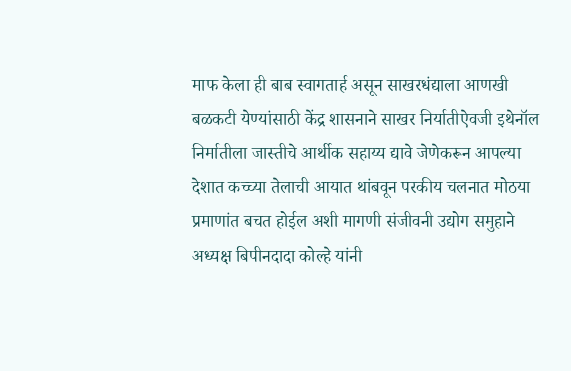माफ केला ही बाब स्वागतार्ह असून साखरधंद्याला आणखी बळकटी येण्यांसाठी केंद्र शासनाने साखर निर्यातीऐवजी इथेनॉल निर्मातीला जास्तीचे आर्थीक सहाय्य द्यावे जेणेकरून आपल्या देशात कच्च्या तेलाची आयात थांबवून परकीय चलनात मोठया प्रमाणांत बचत होईल अशी मागणी संजीवनी उद्योग समुहाने अध्यक्ष बिपीनदादा कोल्हे यांनी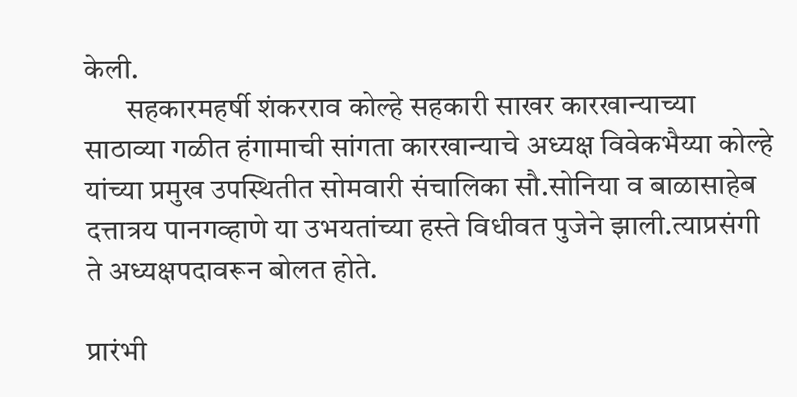केली.
       सहकारमहर्षी शंकरराव कोल्हे सहकारी साखर कारखान्याच्या साठाव्या गळीत हंगामाची सांगता कारखान्याचे अध्यक्ष विवेकभैय्या कोल्हे यांच्या प्रमुख उपस्थितीत सोमवारी संचालिका सौ.सोनिया व बाळासाहेब दत्तात्रय पानगव्हाणे या उभयतांच्या हस्ते विधीवत पुजेने झाली.त्याप्रसंगी ते अध्यक्षपदावरून बोलत होते.

प्रारंभी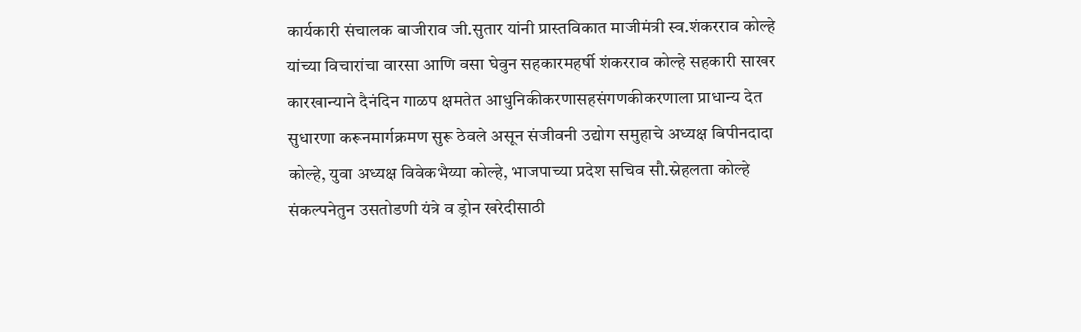कार्यकारी संचालक बाजीराव जी.सुतार यांनी प्रास्तविकात माजीमंत्री स्व.शंकरराव कोल्हे यांच्या विचारांचा वारसा आणि वसा घेवुन सहकारमहर्षी शंकरराव कोल्हे सहकारी साखर कारखान्याने दैनंदिन गाळप क्षमतेत आधुनिकीकरणासहसंगणकीकरणाला प्राधान्य देत सुधारणा करूनमार्गक्रमण सुरू ठेवले असून संजीवनी उद्योग समुहाचे अध्यक्ष बिपीनदादा कोल्हे, युवा अध्यक्ष विवेकभैय्या कोल्हे, भाजपाच्या प्रदेश सचिव सौ.स्नेहलता कोल्हे संकल्पनेतुन उसतोडणी यंत्रे व ड्रोन खरेदीसाठी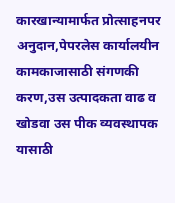कारखान्यामार्फत प्रोत्साहनपर अनुदान,पेपरलेस कार्यालयीन कामकाजासाठी संगणकी करण,उस उत्पादकता वाढ व खोडवा उस पीक व्यवस्थापक यासाठी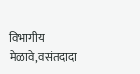विभागीय मेळावे,वसंतदादा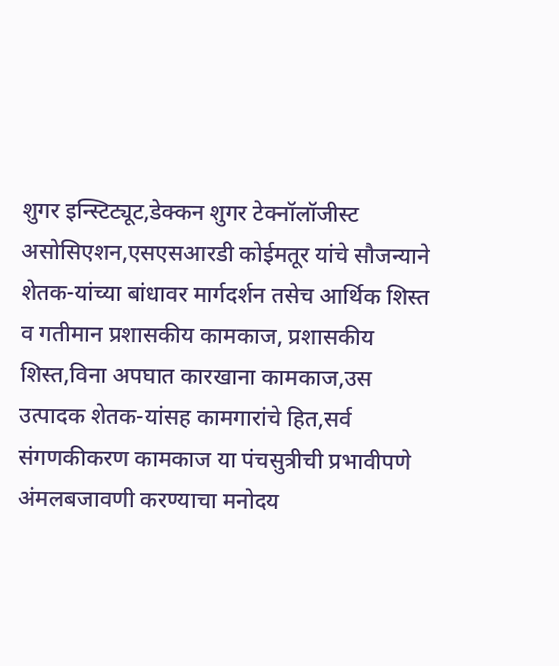शुगर इन्स्टिट्यूट,डेक्कन शुगर टेक्नॉलॉजीस्ट असोसिएशन,एसएसआरडी कोईमतूर यांचे सौजन्याने शेतक-यांच्या बांधावर मार्गदर्शन तसेच आर्थिक शिस्त व गतीमान प्रशासकीय कामकाज, प्रशासकीय शिस्त,विना अपघात कारखाना कामकाज,उस उत्पादक शेतक-यांसह कामगारांचे हित,सर्व संगणकीकरण कामकाज या पंचसुत्रीची प्रभावीपणे अंमलबजावणी करण्याचा मनोदय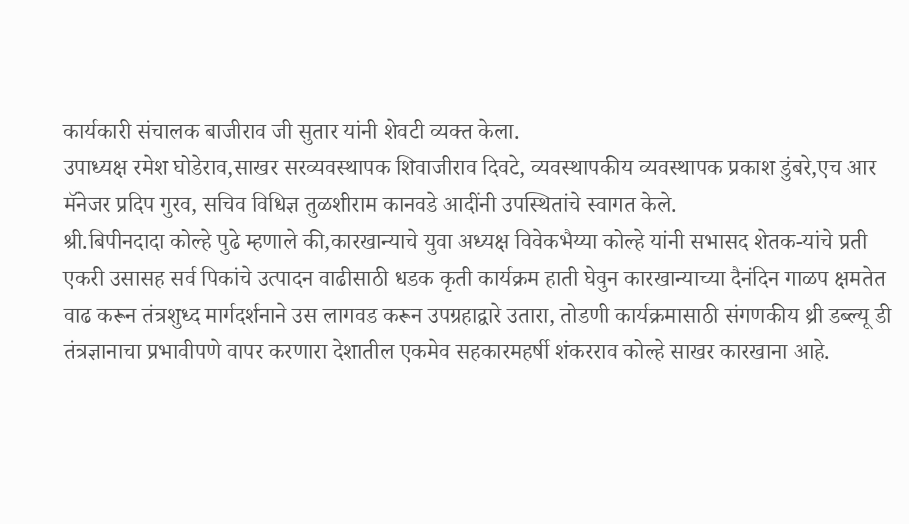कार्यकारी संचालक बाजीराव जी सुतार यांनी शेवटी व्यक्त केला.
उपाध्यक्ष रमेश घोडेराव,साखर सरव्यवस्थापक शिवाजीराव दिवटे, व्यवस्थापकीय व्यवस्थापक प्रकाश डुंबरे,एच आर मॅनेजर प्रदिप गुरव, सचिव विधिज्ञ तुळशीराम कानवडे आदींनी उपस्थितांचे स्वागत केले.
श्री.बिपीनदादा कोल्हे पुढे म्हणाले की,कारखान्याचे युवा अध्यक्ष विवेकभैय्या कोल्हे यांनी सभासद शेतक-यांचे प्रती एकरी उसासह सर्व पिकांचे उत्पादन वाढीसाठी धडक कृती कार्यक्रम हाती घेवुन कारखान्याच्या दैनंदिन गाळप क्षमतेत वाढ करून तंत्रशुध्द मार्गदर्शनाने उस लागवड करून उपग्रहाद्वारे उतारा, तोडणी कार्यक्रमासाठी संगणकीय थ्री डब्ल्यू डी तंत्रज्ञानाचा प्रभावीपणे वापर करणारा देशातील एकमेव सहकारमहर्षी शंकरराव कोल्हे साखर कारखाना आहे.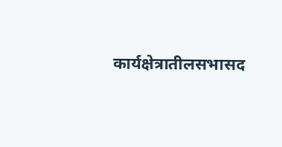कार्यक्षेत्रातीलसभासद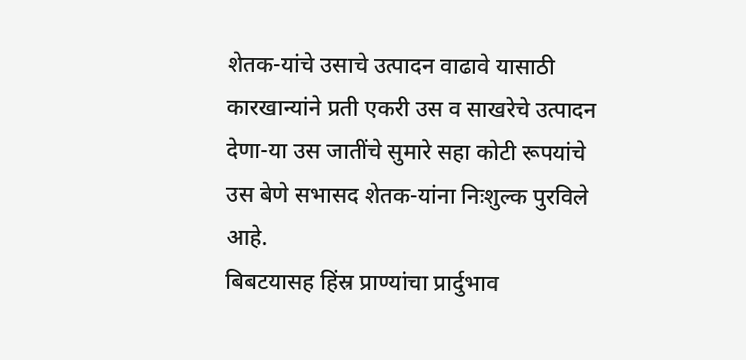शेतक-यांचे उसाचे उत्पादन वाढावे यासाठी कारखान्यांने प्रती एकरी उस व साखरेचे उत्पादन देणा-या उस जातींचे सुमारे सहा कोटी रूपयांचे उस बेणे सभासद शेतक-यांना निःशुल्क पुरविले आहे.
बिबटयासह हिंस्र प्राण्यांचा प्रार्दुभाव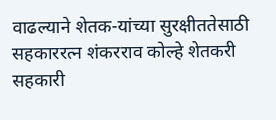वाढल्याने शेतक-यांच्या सुरक्षीततेसाठी सहकाररत्न शंकरराव कोल्हे शेतकरी सहकारी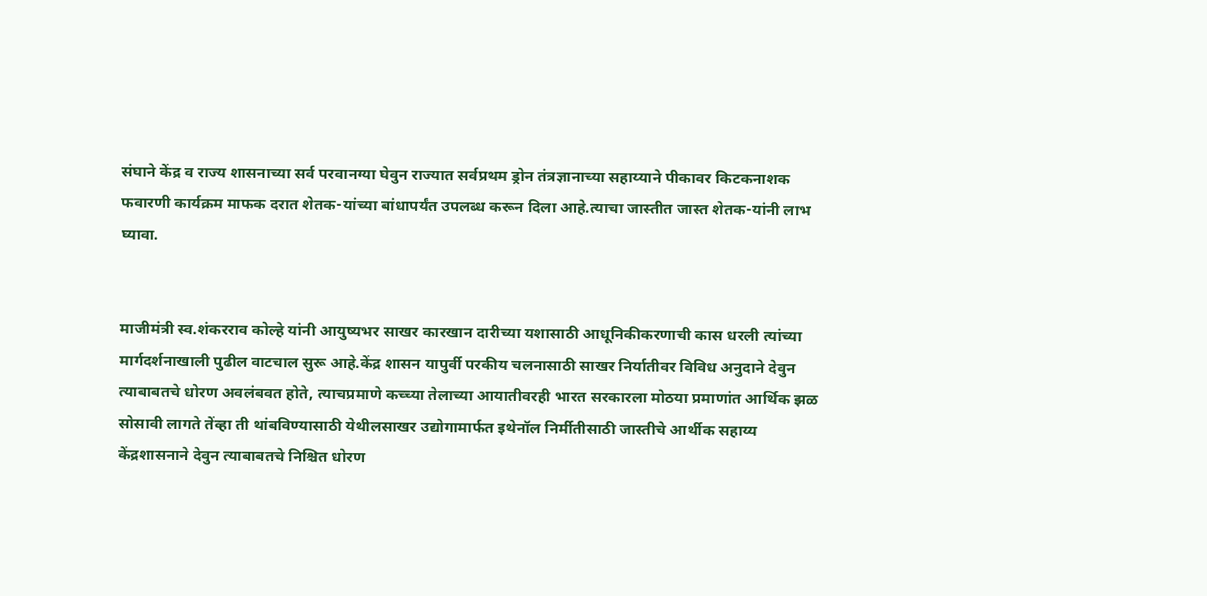संघाने केंद्र व राज्य शासनाच्या सर्व परवानग्या घेवुन राज्यात सर्वप्रथम ड्रोन तंत्रज्ञानाच्या सहाय्याने पीकावर किटकनाशक फवारणी कार्यक्रम माफक दरात शेतक-यांच्या बांधापर्यंत उपलब्ध करून दिला आहे.त्याचा जास्तीत जास्त शेतक-यांनी लाभ घ्यावा.


माजीमंत्री स्व.शंकरराव कोल्हे यांनी आयुष्यभर साखर कारखान दारीच्या यशासाठी आधूनिकीकरणाची कास धरली त्यांच्या मार्गदर्शनाखाली पुढील वाटचाल सुरू आहे.केंद्र शासन यापुर्वी परकीय चलनासाठी साखर निर्यातीवर विविध अनुदाने देवुन त्याबाबतचे धोरण अवलंबवत होते, त्याचप्रमाणे कच्च्या तेलाच्या आयातीवरही भारत सरकारला मोठया प्रमाणांत आर्थिक झळ सोसावी लागते तेंव्हा ती थांबविण्यासाठी येथीलसाखर उद्योगामार्फत इथेनॉल निर्मीतीसाठी जास्तीचे आर्थीक सहाय्य केंद्रशासनाने देवुन त्याबाबतचे निश्चित धोरण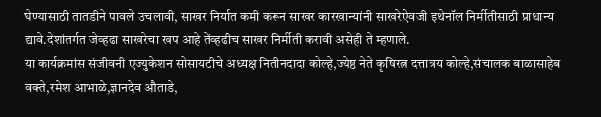घेण्यासाठी तातडीने पावले उचलावी, साखर निर्यात कमी करून साखर कारखान्यांनी साखरेऐवजी इथेनॉल निर्मीतीसाठी प्राधान्य द्यावे.देशांतर्गत जेव्हढा साखरेचा खप आहे तेंव्हढीच साखर निर्मीती करावी असेही ते म्हणाले.
या कार्यक्रमांस संजीवनी एज्युकेशन सोसायटीचे अध्यक्ष नितीनदादा कोल्हे,ज्येष्ठ नेते कृषिरत्न दत्तात्रय कोल्हे,संचालक बाळासाहेब वक्ते,रमेश आभाळे,ज्ञानदेव औताडे,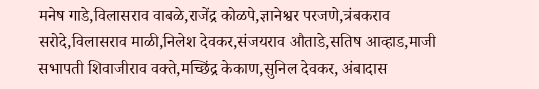मनेष गाडे,विलासराव वाबळे,राजेंद्र कोळपे,ज्ञानेश्वर परजणे,त्रंबकराव सरोदे,विलासराव माळी,निलेश देवकर,संजयराव औताडे,सतिष आव्हाड,माजी सभापती शिवाजीराव वक्ते,मच्छिंद्र केकाण,सुनिल देवकर, अंबादास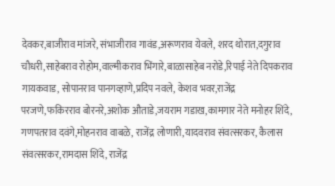देवकर,बाजीराव मांजरे, संभाजीराव गावंड,अरूणराव येवले, शरद थोरात,दगुराव चौधरी,साहेबराव रोहोम,वाल्मीकराव भिंगारे,बाळासाहेब नरोडे,रिपाई नेते दिपकराव गायकवाड, सोपानराव पानगव्हाणे,प्रदिप नवले, केशव भवर,राजेंद्र परजणे,फकिरराव बोरनरे,अशोक औताडे,जयराम गडाख,कामगार नेते मनोहर शिंदे, गणपतराव दवंगे,मोहनराव वाबळे, राजेंद्र लोणारी,यादवराव संवत्सरकर, कैलास संवत्सरकर,रामदास शिंदे, राजेंद्र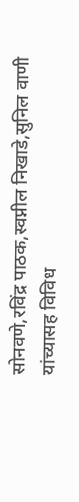सोनवणे,रविंद्र पाठक,स्वप्नील निखाडे,सुनिल वाणी यांच्यासह विविध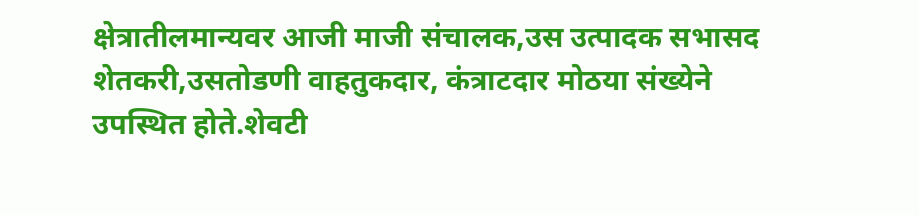क्षेत्रातीलमान्यवर आजी माजी संचालक,उस उत्पादक सभासद शेतकरी,उसतोडणी वाहतुकदार, कंत्राटदार मोठया संख्येने उपस्थित होते.शेवटी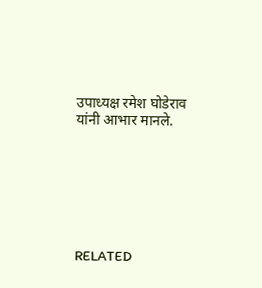उपाध्यक्ष रमेश घोडेराव यांनी आभार मानले.







RELATED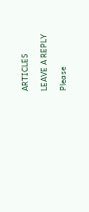ARTICLES

LEAVE A REPLY

Please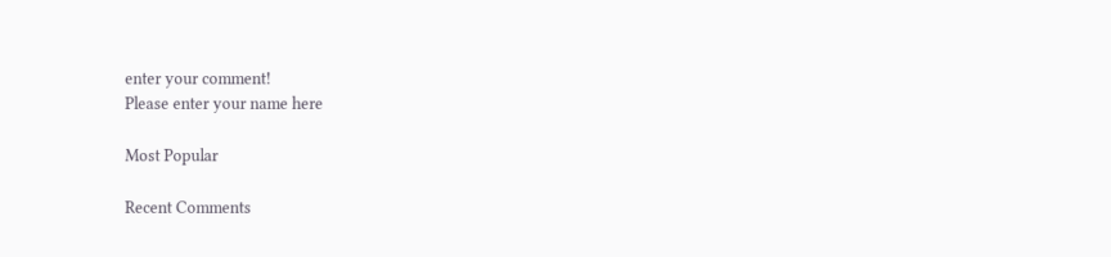enter your comment!
Please enter your name here

Most Popular

Recent Comments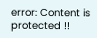error: Content is protected !!